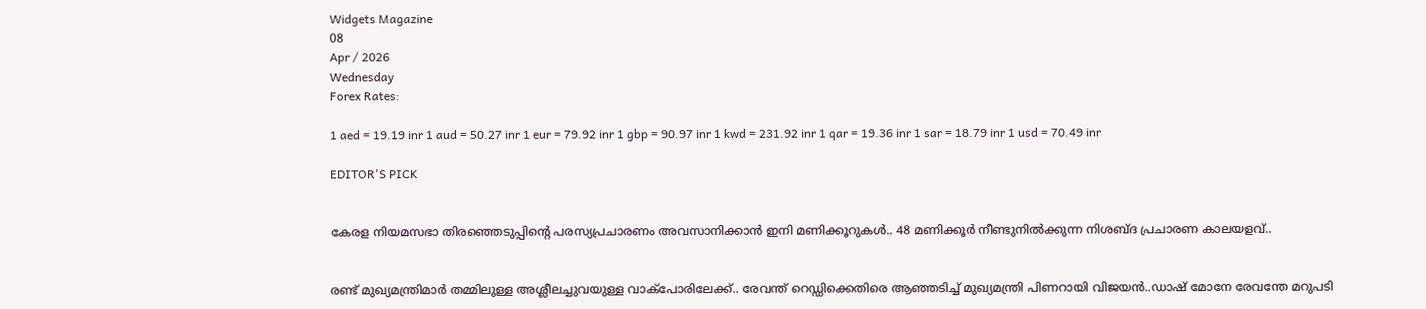Widgets Magazine
08
Apr / 2026
Wednesday
Forex Rates:

1 aed = 19.19 inr 1 aud = 50.27 inr 1 eur = 79.92 inr 1 gbp = 90.97 inr 1 kwd = 231.92 inr 1 qar = 19.36 inr 1 sar = 18.79 inr 1 usd = 70.49 inr

EDITOR'S PICK


കേരള നിയമസഭാ തിരഞ്ഞെടുപ്പിന്‍റെ പരസ്യപ്രചാരണം അവസാനിക്കാൻ ഇനി മണിക്കൂറുകൾ.. 48 മണിക്കൂർ നീണ്ടുനിൽക്കുന്ന നിശബ്ദ പ്രചാരണ കാലയളവ്..


രണ്ട് മുഖ്യമന്ത്രിമാര്‍ തമ്മിലുള്ള അശ്ലീലച്ചുവയുള്ള വാക്‌പോരിലേക്ക്.. രേവന്ത് റെഡ്ഡിക്കെതിരെ ആഞ്ഞടിച്ച് മുഖ്യമന്ത്രി പിണറായി വിജയൻ..ഡാഷ് മോനേ രേവന്തേ മറുപടി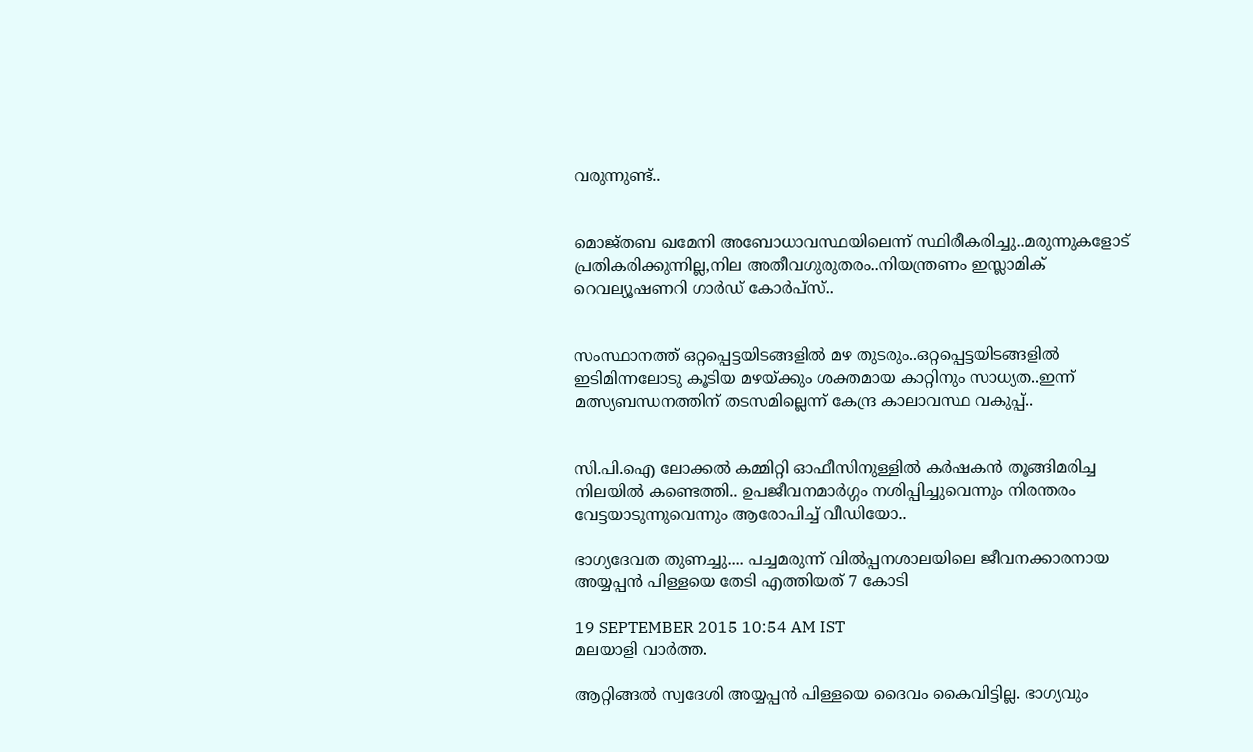വരുന്നുണ്ട്..


മൊജ്തബ ഖമേനി അബോധാവസ്ഥയിലെന്ന് സ്ഥിരീകരിച്ചു..മരുന്നുകളോട് പ്രതികരിക്കുന്നില്ല,നില അതീവഗുരുതരം..നിയന്ത്രണം ഇസ്ലാമിക് റെവല്യൂഷണറി ഗാർഡ് കോർപ്‌സ്..


സംസ്ഥാനത്ത് ഒറ്റപ്പെട്ടയിടങ്ങളിൽ മഴ തുടരും..ഒറ്റപ്പെട്ടയിടങ്ങളിൽ ഇടിമിന്നലോടു കൂടിയ മഴയ്ക്കും ശക്തമായ കാറ്റിനും സാധ്യത..ഇന്ന് മത്സ്യബന്ധനത്തിന് തടസമില്ലെന്ന് കേന്ദ്ര കാലാവസ്ഥ വകുപ്പ്..


സി.പി.ഐ ലോക്കല്‍ കമ്മിറ്റി ഓഫീസിനുള്ളില്‍ കര്‍ഷകന്‍ തൂങ്ങിമരിച്ച നിലയില്‍ കണ്ടെത്തി.. ഉപജീവനമാര്‍ഗ്ഗം നശിപ്പിച്ചുവെന്നും നിരന്തരം വേട്ടയാടുന്നുവെന്നും ആരോപിച്ച് വീഡിയോ..

ഭാഗ്യദേവത തുണച്ചു.... പച്ചമരുന്ന് വില്‍പ്പനശാലയിലെ ജീവനക്കാരനായ അയ്യപ്പന്‍ പിള്ളയെ തേടി എത്തിയത് 7 കോടി

19 SEPTEMBER 2015 10:54 AM IST
മലയാളി വാര്‍ത്ത.

ആറ്റിങ്ങല്‍ സ്വദേശി അയ്യപ്പന്‍ പിള്ളയെ ദൈവം കൈവിട്ടില്ല. ഭാഗ്യവും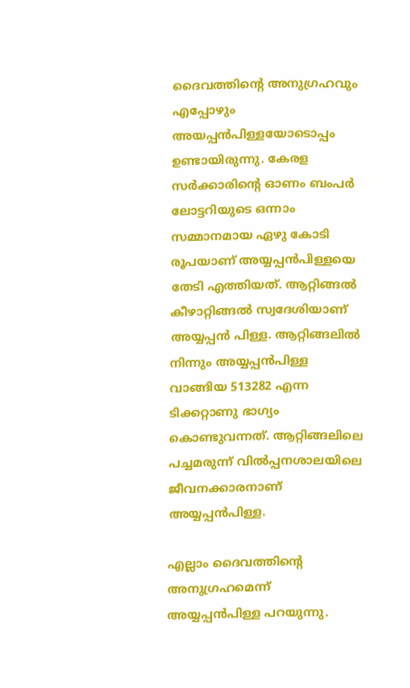ദൈവത്തിന്റെ അനുഗ്രഹവും എപ്പോഴും അയപ്പന്‍പിള്ളയോടൊപ്പം ഉണ്ടായിരുന്നു. കേരള സര്‍ക്കാരിന്റെ ഓണം ബംപര്‍ ലോട്ടറിയുടെ ഒന്നാം സമ്മാനമായ ഏഴു കോടി രൂപയാണ് അയ്യപ്പന്‍പിള്ളയെ തേടി എത്തിയത്. ആറ്റിങ്ങല്‍ കീഴാറ്റിങ്ങല്‍ സ്വദേശിയാണ് അയ്യപ്പന്‍ പിള്ള. ആറ്റിങ്ങലില്‍ നിന്നും അയ്യപ്പന്‍പിള്ള വാങ്ങിയ 513282 എന്ന ടിക്കറ്റാണു ഭാഗ്യം കൊണ്ടുവന്നത്. ആറ്റിങ്ങലിലെ പച്ചമരുന്ന് വില്‍പ്പനശാലയിലെ ജീവനക്കാരനാണ് അയ്യപ്പന്‍പിള്ള.

എല്ലാം ദൈവത്തിന്റെ അനുഗ്രഹമെന്ന് അയ്യപ്പന്‍പിള്ള പറയുന്നു.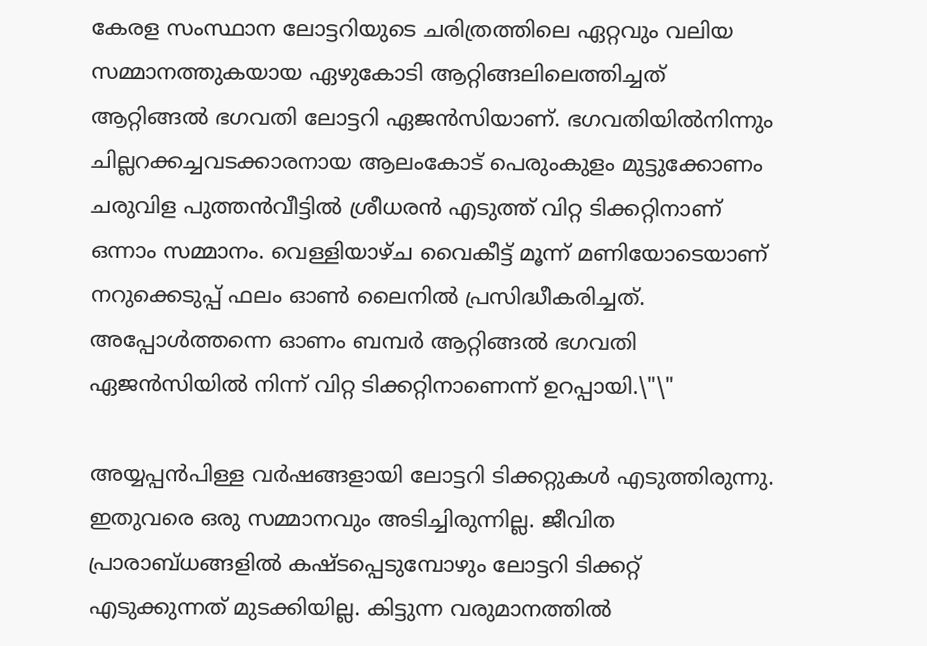കേരള സംസ്ഥാന ലോട്ടറിയുടെ ചരിത്രത്തിലെ ഏറ്റവും വലിയ സമ്മാനത്തുകയായ ഏഴുകോടി ആറ്റിങ്ങലിലെത്തിച്ചത് ആറ്റിങ്ങല്‍ ഭഗവതി ലോട്ടറി ഏജന്‍സിയാണ്. ഭഗവതിയില്‍നിന്നും ചില്ലറക്കച്ചവടക്കാരനായ ആലംകോട് പെരുംകുളം മുട്ടുക്കോണം ചരുവിള പുത്തന്‍വീട്ടില്‍ ശ്രീധരന്‍ എടുത്ത് വിറ്റ ടിക്കറ്റിനാണ് ഒന്നാം സമ്മാനം. വെള്ളിയാഴ്ച വൈകീട്ട് മൂന്ന് മണിയോടെയാണ് നറുക്കെടുപ്പ് ഫലം ഓണ്‍ ലൈനില്‍ പ്രസിദ്ധീകരിച്ചത്. അപ്പോള്‍ത്തന്നെ ഓണം ബമ്പര്‍ ആറ്റിങ്ങല്‍ ഭഗവതി ഏജന്‍സിയില്‍ നിന്ന് വിറ്റ ടിക്കറ്റിനാണെന്ന് ഉറപ്പായി.\"\"

അയ്യപ്പന്‍പിള്ള വര്‍ഷങ്ങളായി ലോട്ടറി ടിക്കറ്റുകള്‍ എടുത്തിരുന്നു. ഇതുവരെ ഒരു സമ്മാനവും അടിച്ചിരുന്നില്ല. ജീവിത പ്രാരാബ്ധങ്ങളില്‍ കഷ്ടപ്പെടുമ്പോഴും ലോട്ടറി ടിക്കറ്റ് എടുക്കുന്നത് മുടക്കിയില്ല. കിട്ടുന്ന വരുമാനത്തില്‍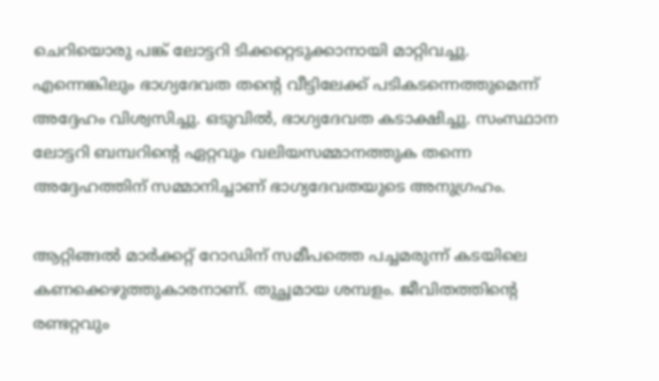ചെറിയൊരു പങ്ക് ലോട്ടറി ടിക്കറ്റെടുക്കാനായി മാറ്റിവച്ചു. എന്നെങ്കിലും ഭാഗ്യദേവത തന്റെ വീട്ടിലേക്ക് പടികടന്നെത്തുമെന്ന് അദ്ദേഹം വിശ്വസിച്ചു. ഒടുവില്‍, ഭാഗ്യദേവത കടാക്ഷിച്ചു. സംസ്ഥാന ലോട്ടറി ബമ്പറിന്റെ ഏറ്റവും വലിയസമ്മാനത്തുക തന്നെ അദ്ദേഹത്തിന് സമ്മാനിച്ചാണ് ഭാഗ്യദേവതയുടെ അനുഗ്രഹം.

ആറ്റിങ്ങല്‍ മാര്‍ക്കറ്റ് റോഡിന് സമീപത്തെ പച്ചമരുന്ന് കടയിലെ കണക്കെഴുത്തുകാരനാണ്. തുച്ഛമായ ശമ്പളം. ജീവിതത്തിന്റെ രണ്ടറ്റവും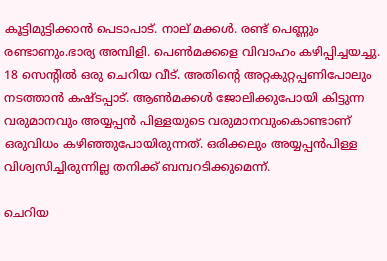കൂട്ടിമുട്ടിക്കാന്‍ പെടാപാട്. നാല് മക്കള്‍. രണ്ട് പെണ്ണും രണ്ടാണും.ഭാര്യ അമ്പിളി. പെണ്‍മക്കളെ വിവാഹം കഴിപ്പിച്ചയച്ചു. 18 സെന്റില്‍ ഒരു ചെറിയ വീട്. അതിന്റെ അറ്റകുറ്റപ്പണിപോലും നടത്താന്‍ കഷ്ടപ്പാട്. ആണ്‍മക്കള്‍ ജോലിക്കുപോയി കിട്ടുന്ന വരുമാനവും അയ്യപ്പന്‍ പിള്ളയുടെ വരുമാനവുംകൊണ്ടാണ് ഒരുവിധം കഴിഞ്ഞുപോയിരുന്നത്. ഒരിക്കലും അയ്യപ്പന്‍പിള്ള വിശ്വസിച്ചിരുന്നില്ല തനിക്ക് ബമ്പറടിക്കുമെന്ന്.

ചെറിയ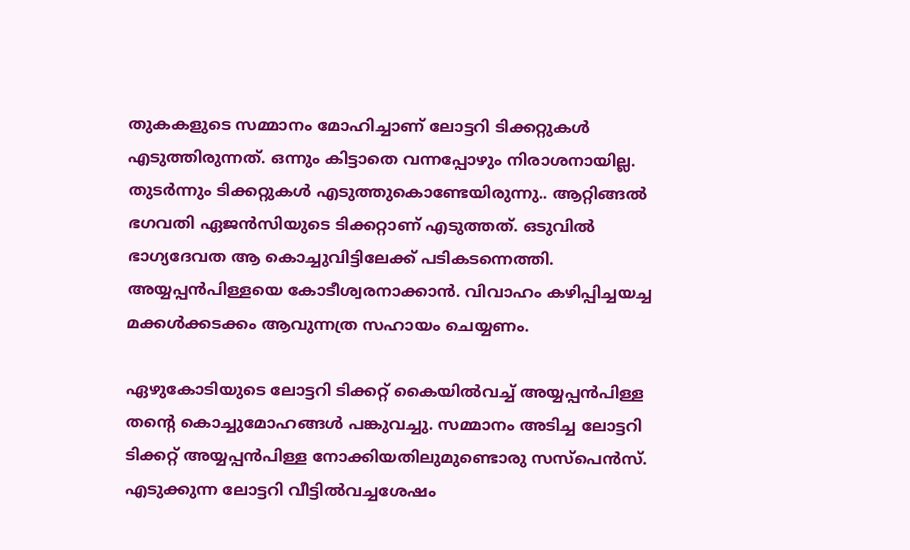തുകകളുടെ സമ്മാനം മോഹിച്ചാണ് ലോട്ടറി ടിക്കറ്റുകള്‍ എടുത്തിരുന്നത്. ഒന്നും കിട്ടാതെ വന്നപ്പോഴും നിരാശനായില്ല. തുടര്‍ന്നും ടിക്കറ്റുകള്‍ എടുത്തുകൊണ്ടേയിരുന്നു.. ആറ്റിങ്ങല്‍ ഭഗവതി ഏജന്‍സിയുടെ ടിക്കറ്റാണ് എടുത്തത്. ഒടുവില്‍ ഭാഗ്യദേവത ആ കൊച്ചുവിട്ടിലേക്ക് പടികടന്നെത്തി. അയ്യപ്പന്‍പിള്ളയെ കോടീശ്വരനാക്കാന്‍. വിവാഹം കഴിപ്പിച്ചയച്ച മക്കള്‍ക്കടക്കം ആവുന്നത്ര സഹായം ചെയ്യണം.

ഏഴുകോടിയുടെ ലോട്ടറി ടിക്കറ്റ് കൈയില്‍വച്ച് അയ്യപ്പന്‍പിള്ള തന്റെ കൊച്ചുമോഹങ്ങള്‍ പങ്കുവച്ചു. സമ്മാനം അടിച്ച ലോട്ടറി ടിക്കറ്റ് അയ്യപ്പന്‍പിള്ള നോക്കിയതിലുമുണ്ടൊരു സസ്‌പെന്‍സ്. എടുക്കുന്ന ലോട്ടറി വീട്ടില്‍വച്ചശേഷം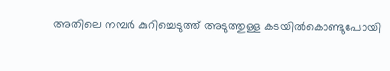അതിലെ നമ്പര്‍ കുറിച്ചെടുത്ത് അടുത്തുള്ള കടയില്‍കൊണ്ടുപോയി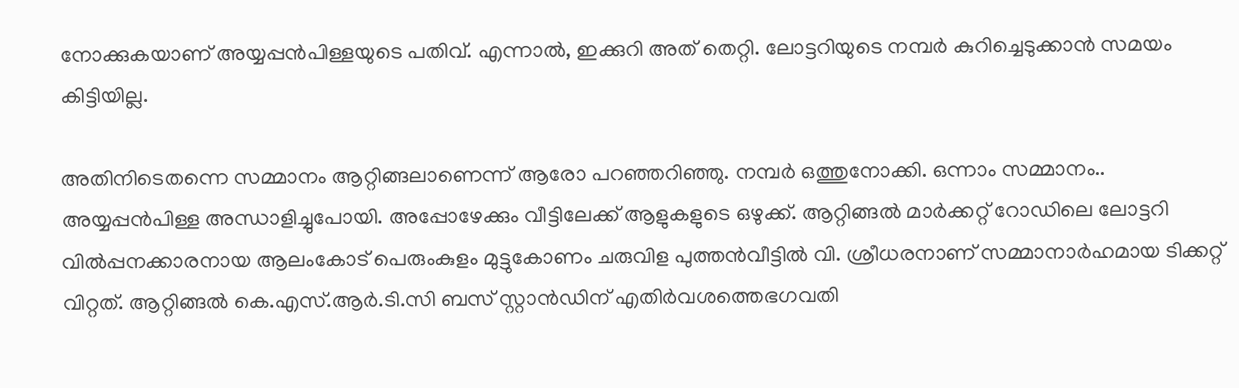നോക്കുകയാണ് അയ്യപ്പന്‍പിള്ളയുടെ പതിവ്. എന്നാല്‍, ഇക്കുറി അത് തെറ്റി. ലോട്ടറിയുടെ നമ്പര്‍ കുറിച്ചെടുക്കാന്‍ സമയം കിട്ടിയില്ല.

അതിനിടെതന്നെ സമ്മാനം ആറ്റിങ്ങലാണെന്ന് ആരോ പറഞ്ഞറിഞ്ഞു. നമ്പര്‍ ഒത്തുനോക്കി. ഒന്നാം സമ്മാനം.. അയ്യപ്പന്‍പിള്ള അന്ധാളിച്ചുപോയി. അപ്പോഴേക്കും വീട്ടിലേക്ക് ആളുകളുടെ ഒഴുക്ക്. ആറ്റിങ്ങല്‍ മാര്‍ക്കറ്റ് റോഡിലെ ലോട്ടറി വില്‍പ്പനക്കാരനായ ആലംകോട് പെരുംകുളം മുട്ടുകോണം ചരുവിള പുത്തന്‍വീട്ടില്‍ വി. ശ്രീധരനാണ് സമ്മാനാര്‍ഹമായ ടിക്കറ്റ് വിറ്റത്. ആറ്റിങ്ങല്‍ കെ.എസ്.ആര്‍.ടി.സി ബസ് സ്റ്റാന്‍ഡിന് എതിര്‍വശത്തെഭഗവതി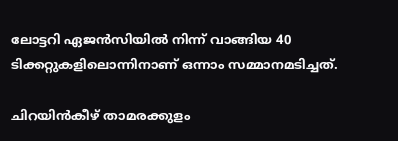ലോട്ടറി ഏജന്‍സിയില്‍ നിന്ന് വാങ്ങിയ 40 ടിക്കറ്റുകളിലൊന്നിനാണ് ഒന്നാം സമ്മാനമടിച്ചത്.

ചിറയിന്‍കീഴ് താമരക്കുളം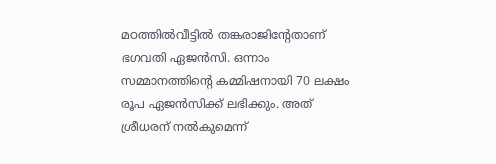മഠത്തില്‍വീട്ടില്‍ തങ്കരാജിന്റേതാണ് ഭഗവതി ഏജന്‍സി. ഒന്നാം സമ്മാനത്തിന്റെ കമ്മിഷനായി 70 ലക്ഷം രൂപ ഏജന്‍സിക്ക് ലഭിക്കും. അത് ശ്രീധരന് നല്‍കുമെന്ന്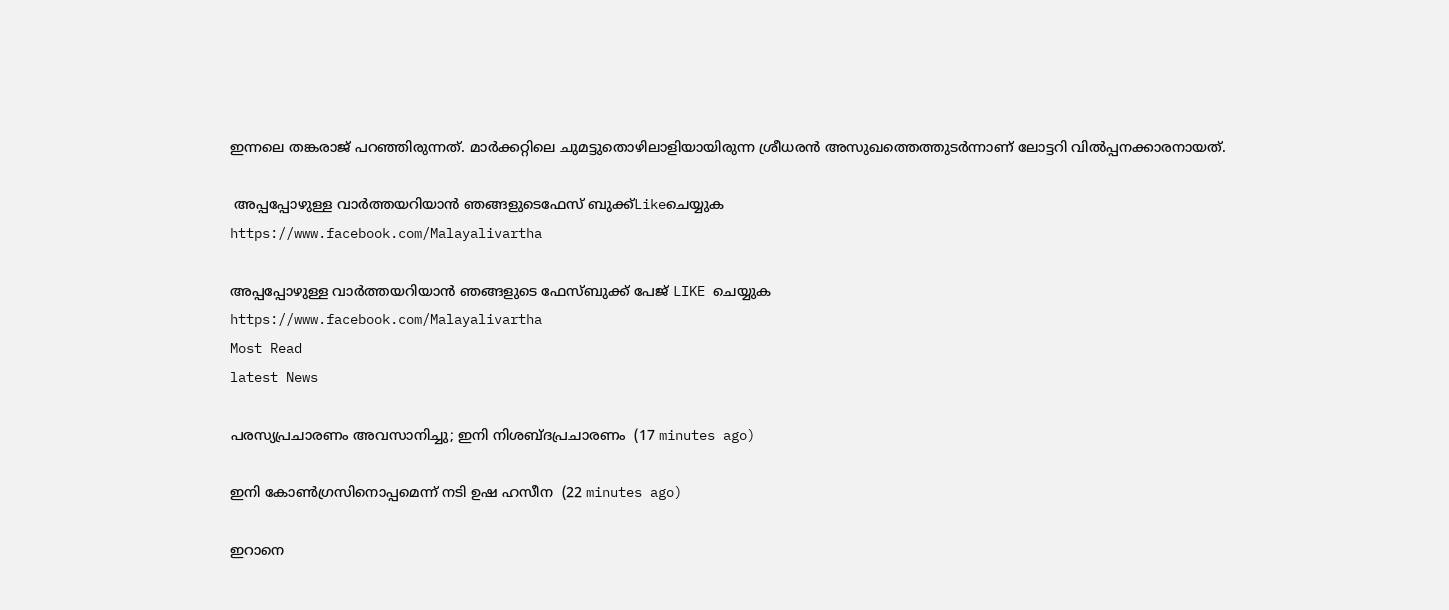ഇന്നലെ തങ്കരാജ് പറഞ്ഞിരുന്നത്. മാര്‍ക്കറ്റിലെ ചുമട്ടുതൊഴിലാളിയായിരുന്ന ശ്രീധരന്‍ അസുഖത്തെത്തുടര്‍ന്നാണ് ലോട്ടറി വില്‍പ്പനക്കാരനായത്.

 അപ്പപ്പോഴുള്ള വാര്‍ത്തയറിയാന്‍ ഞങ്ങളുടെഫേസ്‌ ബുക്ക്‌Likeചെയ്യുക
https://www.facebook.com/Malayalivartha

അപ്പപ്പോഴുള്ള വാര്‍ത്തയറിയാന്‍ ഞങ്ങളുടെ ഫേസ്‌ബുക്ക്‌ പേജ് LIKE ചെയ്യുക
https://www.facebook.com/Malayalivartha
Most Read
latest News

പരസ്യപ്രചാരണം അവസാനിച്ചു; ഇനി നിശബ്ദപ്രചാരണം  (17 minutes ago)

ഇനി കോണ്‍ഗ്രസിനൊപ്പമെന്ന് നടി ഉഷ ഹസീന  (22 minutes ago)

ഇറാനെ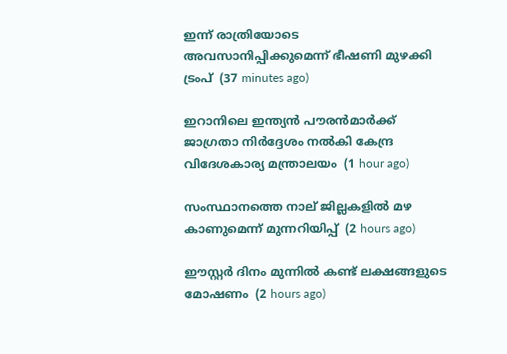ഇന്ന് രാത്രിയോടെ അവസാനിപ്പിക്കുമെന്ന് ഭീഷണി മുഴക്കി ട്രംപ്  (37 minutes ago)

ഇറാനിലെ ഇന്ത്യന്‍ പൗരന്‍മാര്‍ക്ക് ജാഗ്രതാ നിര്‍ദ്ദേശം നല്‍കി കേന്ദ്ര വിദേശകാര്യ മന്ത്രാലയം  (1 hour ago)

സംസ്ഥാനത്തെ നാല് ജില്ലകളില്‍ മഴ കാണുമെന്ന് മുന്നറിയിപ്പ്  (2 hours ago)

ഈസ്റ്റര്‍ ദിനം മുന്നില്‍ കണ്ട് ലക്ഷങ്ങളുടെ മോഷണം  (2 hours ago)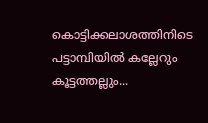കൊട്ടിക്കലാശത്തിനിടെ പട്ടാമ്പിയിൽ കല്ലേറും കൂട്ടത്തല്ലും...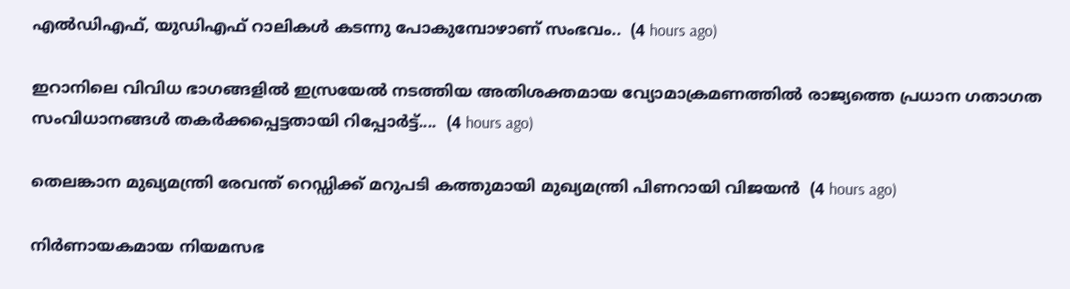എൽഡിഎഫ്, യുഡിഎഫ് റാലികൾ കടന്നു പോകുമ്പോഴാണ് സംഭവം..  (4 hours ago)

ഇറാനിലെ വിവിധ ഭാഗങ്ങളിൽ ഇസ്രയേൽ നടത്തിയ അതിശക്തമായ വ്യോമാക്രമണത്തിൽ രാജ്യത്തെ പ്രധാന ഗതാഗത സംവിധാനങ്ങൾ തകർക്കപ്പെട്ടതായി റിപ്പോർട്ട്....  (4 hours ago)

തെലങ്കാന മുഖ്യമന്ത്രി രേവന്ത് റെഡ്ഡിക്ക് മറുപടി കത്തുമായി മുഖ്യമന്ത്രി പിണറായി വിജയൻ  (4 hours ago)

നിർണായകമായ നിയമസഭ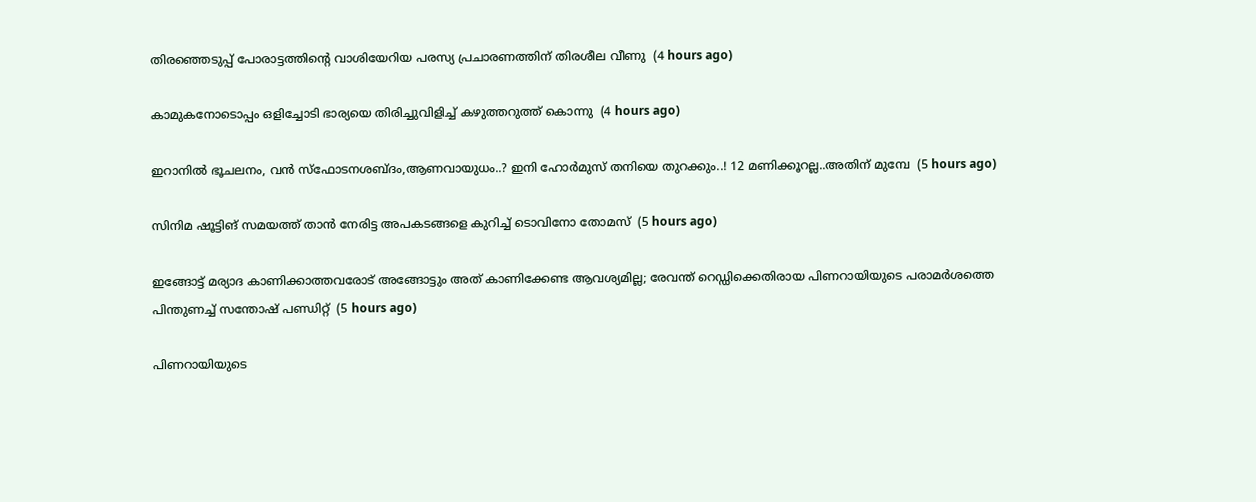തിരഞ്ഞെടുപ്പ് പോരാട്ടത്തിൻ്റെ വാശിയേറിയ പരസ്യ പ്രചാരണത്തിന് തിരശീല വീണു  (4 hours ago)

കാമുകനോടൊപ്പം ഒളിച്ചോടി ഭാര്യയെ തിരിച്ചുവിളിച്ച് കഴുത്തറുത്ത് കൊന്നു  (4 hours ago)

ഇറാനില്‍ ഭൂചലനം, വന്‍ സ്ഫോടനശബ്ദം,ആണവായുധം..? ഇനി ഹോര്‍മുസ് തനിയെ തുറക്കും..! 12 മണിക്കൂറല്ല..അതിന് മുമ്പേ  (5 hours ago)

സിനിമ ഷൂട്ടിങ് സമയത്ത് താന്‍ നേരിട്ട അപകടങ്ങളെ കുറിച്ച് ടൊവിനോ തോമസ്  (5 hours ago)

ഇങ്ങോട്ട് മര്യാദ കാണിക്കാത്തവരോട് അങ്ങോട്ടും അത് കാണിക്കേണ്ട ആവശ്യമില്ല; രേവന്ത് റെഡ്ഡിക്കെതിരായ പിണറായിയുടെ പരാമര്‍ശത്തെ പിന്തുണച്ച് സന്തോഷ് പണ്ഡിറ്റ്  (5 hours ago)

പിണറായിയുടെ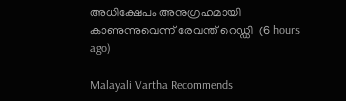അധിക്ഷേപം അനുഗ്രഹമായി കാണുന്നുവെന്ന് രേവന്ത് റെഡ്ഡി  (6 hours ago)

Malayali Vartha Recommends